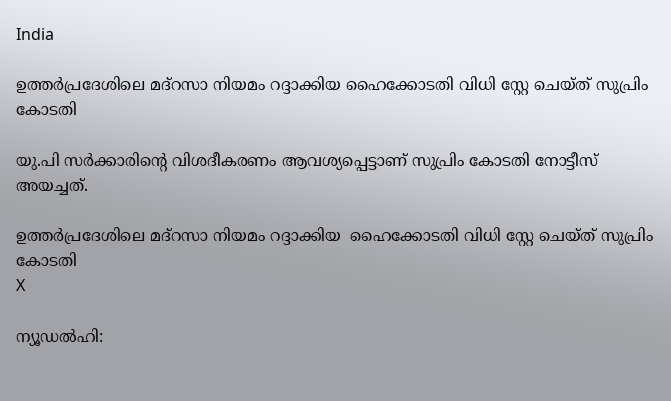India

ഉത്തര്‍പ്രദേശിലെ മദ്‌റസാ നിയമം റദ്ദാക്കിയ ഹൈക്കോടതി വിധി സ്റ്റേ ചെയ്ത് സുപ്രിം കോടതി

യു.പി സര്‍ക്കാരിന്റെ വിശദീകരണം ആവശ്യപ്പെട്ടാണ് സുപ്രിം കോടതി നോട്ടീസ് അയച്ചത്.

ഉത്തര്‍പ്രദേശിലെ മദ്‌റസാ നിയമം റദ്ദാക്കിയ  ഹൈക്കോടതി വിധി സ്റ്റേ ചെയ്ത് സുപ്രിം കോടതി
X

ന്യൂഡല്‍ഹി: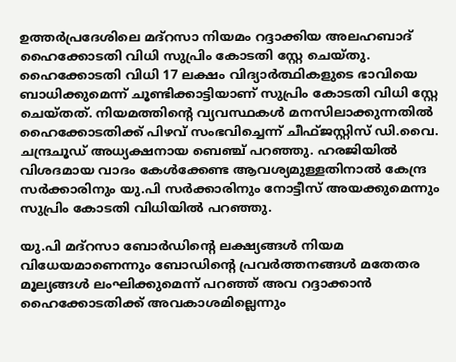ഉത്തര്‍പ്രദേശിലെ മദ്‌റസാ നിയമം റദ്ദാക്കിയ അലഹബാദ് ഹൈക്കോടതി വിധി സുപ്രിം കോടതി സ്റ്റേ ചെയ്തു. ഹൈക്കോടതി വിധി 17 ലക്ഷം വിദ്യാര്‍ത്ഥികളുടെ ഭാവിയെ ബാധിക്കുമെന്ന് ചൂണ്ടിക്കാട്ടിയാണ് സുപ്രിം കോടതി വിധി സ്റ്റേ ചെയ്തത്. നിയമത്തിന്റെ വ്യവസ്ഥകള്‍ മനസിലാക്കുന്നതില്‍ ഹൈക്കോടതിക്ക് പിഴവ് സംഭവിച്ചെന്ന് ചീഫ്ജസ്റ്റിസ് ഡി.വൈ. ചന്ദ്രചൂഡ് അധ്യക്ഷനായ ബെഞ്ച് പറഞ്ഞു. ഹരജിയില്‍ വിശദമായ വാദം കേള്‍ക്കേണ്ട ആവശ്യമുള്ളതിനാല്‍ കേന്ദ്ര സര്‍ക്കാരിനും യു.പി സര്‍ക്കാരിനും നോട്ടീസ് അയക്കുമെന്നും സുപ്രിം കോടതി വിധിയില്‍ പറഞ്ഞു.

യു.പി മദ്‌റസാ ബോര്‍ഡിന്റെ ലക്ഷ്യങ്ങള്‍ നിയമ വിധേയമാണെന്നും ബോഡിന്റെ പ്രവര്‍ത്തനങ്ങള്‍ മതേതര മൂല്യങ്ങള്‍ ലംഘിക്കുമെന്ന് പറഞ്ഞ് അവ റദ്ദാക്കാന്‍ ഹൈക്കോടതിക്ക് അവകാശമില്ലെന്നും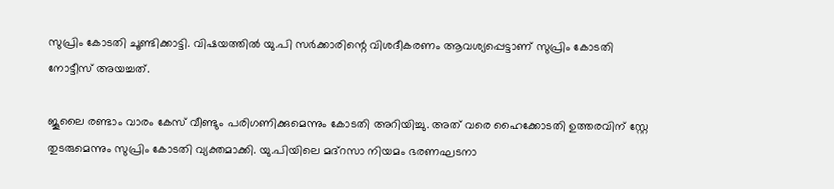സുപ്രിം കോടതി ചൂണ്ടിക്കാട്ടി. വിഷയത്തില്‍ യു.പി സര്‍ക്കാരിന്റെ വിശദീകരണം ആവശ്യപ്പെട്ടാണ് സുപ്രിം കോടതി നോട്ടീസ് അയച്ചത്.

ജൂലൈ രണ്ടാം വാരം കേസ് വീണ്ടും പരിഗണിക്കുമെന്നും കോടതി അറിയിച്ചു. അത് വരെ ഹൈക്കോടതി ഉത്തരവിന് സ്റ്റേ തുടരുമെന്നും സുപ്രിം കോടതി വ്യക്തമാക്കി. യു.പിയിലെ മദ്‌റസാ നിയമം ഭരണഘടനാ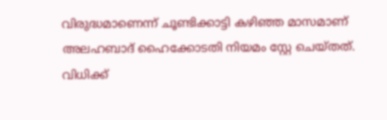വിരുദ്ധമാണെന്ന് ചൂണ്ടിക്കാട്ടി കഴിഞ്ഞ മാസമാണ് അലഹബാദ് ഹൈക്കോടതി നിയമം സ്റ്റേ ചെയ്തത്. വിധിക്ക്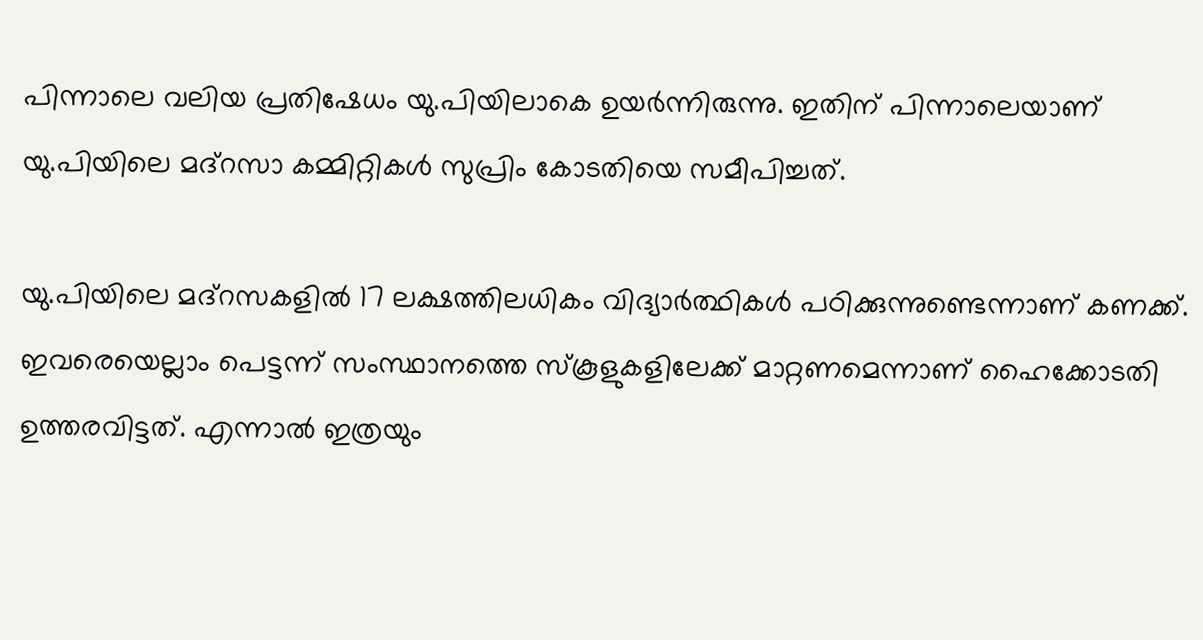പിന്നാലെ വലിയ പ്രതിഷേധം യു.പിയിലാകെ ഉയര്‍ന്നിരുന്നു. ഇതിന് പിന്നാലെയാണ് യു.പിയിലെ മദ്‌റസാ കമ്മിറ്റികള്‍ സുപ്രിം കോടതിയെ സമീപിച്ചത്.

യു.പിയിലെ മദ്‌റസകളില്‍ 17 ലക്ഷത്തിലധികം വിദ്യാര്‍ത്ഥികള്‍ പഠിക്കുന്നുണ്ടെന്നാണ് കണക്ക്. ഇവരെയെല്ലാം പെട്ടന്ന് സംസ്ഥാനത്തെ സ്‌കൂളുകളിലേക്ക് മാറ്റണമെന്നാണ് ഹൈക്കോടതി ഉത്തരവിട്ടത്. എന്നാല്‍ ഇത്രയും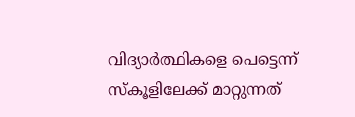വിദ്യാര്‍ത്ഥികളെ പെട്ടെന്ന് സ്‌കൂളിലേക്ക് മാറ്റുന്നത്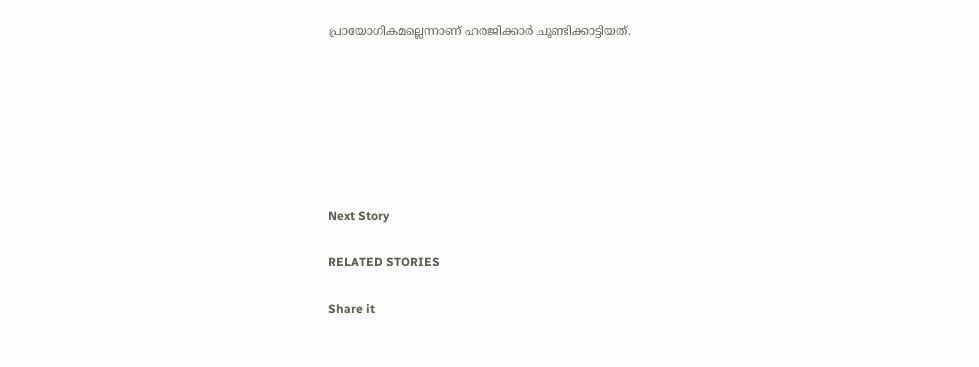പ്രായോഗികമല്ലെന്നാണ് ഹരജിക്കാര്‍ ചൂണ്ടിക്കാട്ടിയത്.







Next Story

RELATED STORIES

Share it